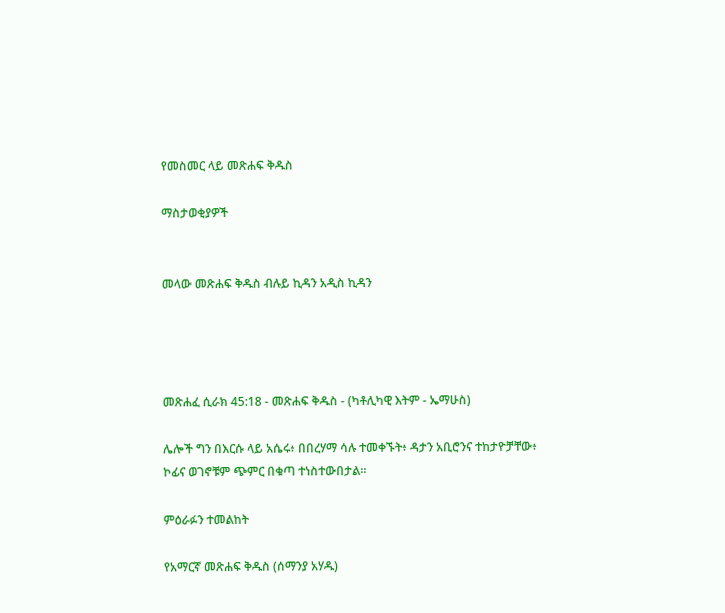የመስመር ላይ መጽሐፍ ቅዱስ

ማስታወቂያዎች


መላው መጽሐፍ ቅዱስ ብሉይ ኪዳን አዲስ ኪዳን




መጽሐፈ ሲራክ 45:18 - መጽሐፍ ቅዱስ - (ካቶሊካዊ እትም - ኤማሁስ)

ሌሎች ግን በእርሱ ላይ አሴሩ፥ በበረሃማ ሳሉ ተመቀኙት፥ ዳታን አቢሮንና ተከታዮቻቸው፥ ኮፊና ወገኖቹም ጭምር በቁጣ ተነስተውበታል።

ምዕራፉን ተመልከት

የአማርኛ መጽሐፍ ቅዱስ (ሰማንያ አሃዱ)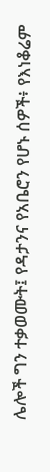ሌሎች ግን ተቃወሙት፤ የዳታንና የአቤሮን የሆኑ ሰዎች፥ የእነቆሬም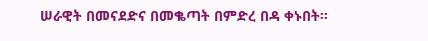ሠራዊት በመናደድና በመቈጣት በምድረ በዳ ቀኑበት።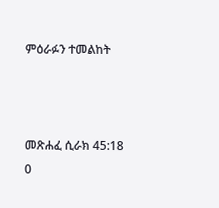ምዕራፉን ተመልከት



መጽሐፈ ሲራክ 45:18
0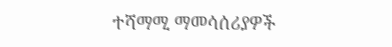ተሻማሚ ማመሳሰሪያዎች